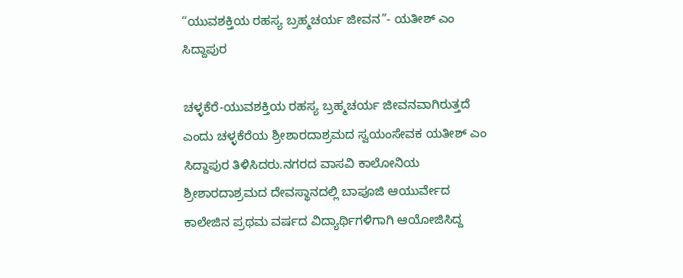“ಯುವಶಕ್ತಿಯ ರಹಸ್ಯ ಬ್ರಹ್ಮಚರ್ಯ ಜೀವನ”- ಯತೀಶ್ ಎಂ ಸಿದ್ದಾಪುರ

ಚಳ್ಳಕೆರೆ-ಯುವಶಕ್ತಿಯ ರಹಸ್ಯ ಬ್ರಹ್ಮಚರ್ಯ ಜೀವನವಾಗಿರುತ್ತದೆ ಎಂದು ಚಳ್ಳಕೆರೆಯ ಶ್ರೀಶಾರದಾಶ್ರಮದ ಸ್ವಯಂಸೇವಕ ಯತೀಶ್ ಎಂ ಸಿದ್ದಾಪುರ ತಿಳಿಸಿದರು.ನಗರದ ವಾಸವಿ ಕಾಲೋನಿಯ ಶ್ರೀಶಾರದಾಶ್ರಮದ ದೇವಸ್ಥಾನದಲ್ಲಿ ಬಾಪೂಜಿ ಆಯುರ್ವೇದ ಕಾಲೇಜಿನ ಪ್ರಥಮ ವರ್ಷದ ವಿದ್ಯಾರ್ಥಿಗಳಿಗಾಗಿ ಆಯೋಜಿಸಿದ್ದ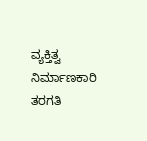ವ್ಯಕ್ತಿತ್ವ ನಿರ್ಮಾಣಕಾರಿ ತರಗತಿ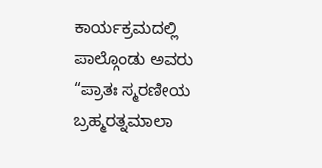ಕಾರ್ಯಕ್ರಮದಲ್ಲಿ ಪಾಲ್ಗೊಂಡು ಅವರು “ಪ್ರಾತಃ ಸ್ಮರಣೀಯ‌ ಬ್ರಹ್ಮರತ್ನಮಾಲಾ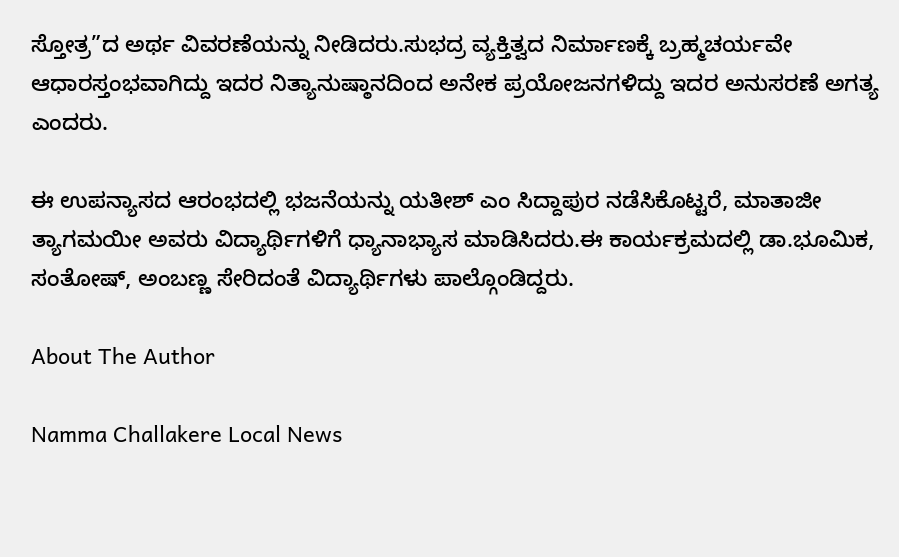ಸ್ತೋತ್ರ”ದ ಅರ್ಥ ವಿವರಣೆಯನ್ನು ನೀಡಿದರು.ಸುಭದ್ರ ವ್ಯಕ್ತಿತ್ವದ ನಿರ್ಮಾಣಕ್ಕೆ ಬ್ರಹ್ಮಚರ್ಯವೇ ಆಧಾರಸ್ತಂಭವಾಗಿದ್ದು ಇದರ ನಿತ್ಯಾನುಷ್ಠಾನದಿಂದ ಅನೇಕ ಪ್ರಯೋಜನಗಳಿದ್ದು ಇದರ ಅನುಸರಣೆ ಅಗತ್ಯ ಎಂದರು.

ಈ ಉಪನ್ಯಾಸದ ಆರಂಭದಲ್ಲಿ ಭಜನೆಯನ್ನು ಯತೀಶ್ ಎಂ ಸಿದ್ದಾಪುರ ನಡೆಸಿಕೊಟ್ಟರೆ, ಮಾತಾಜೀ ತ್ಯಾಗಮಯೀ ಅವರು ವಿದ್ಯಾರ್ಥಿಗಳಿಗೆ ಧ್ಯಾನಾಭ್ಯಾಸ ಮಾಡಿಸಿದರು.ಈ ಕಾರ್ಯಕ್ರಮದಲ್ಲಿ ಡಾ.ಭೂಮಿಕ, ಸಂತೋಷ್, ಅಂಬಣ್ಣ ಸೇರಿದಂತೆ ವಿದ್ಯಾರ್ಥಿಗಳು ಪಾಲ್ಗೊಂಡಿದ್ದರು.

About The Author

Namma Challakere Local News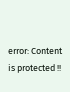error: Content is protected !!